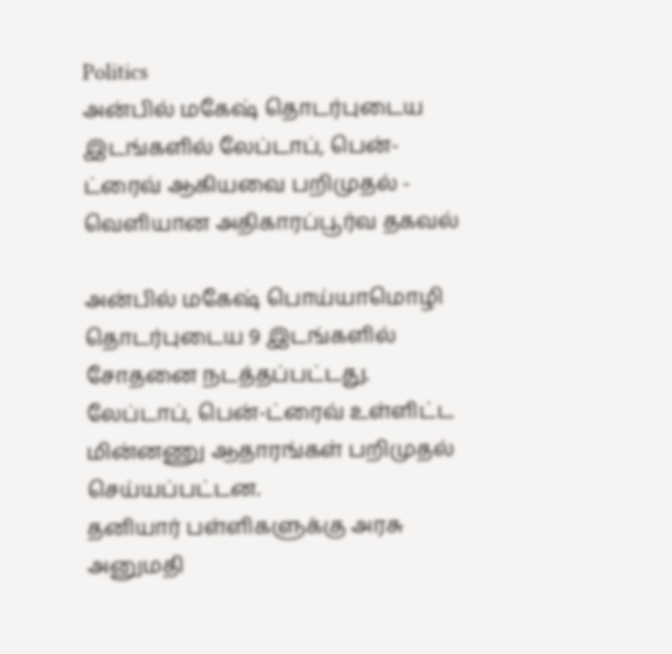Politics
அன்பில் மகேஷ் தொடர்புடைய இடங்களில் லேப்டாப், பென்-ட்ரைவ் ஆகியவை பறிமுதல் - வெளியான அதிகாரப்பூர்வ தகவல்

அன்பில் மகேஷ் பொய்யாமொழி தொடர்புடைய 9 இடங்களில் சோதனை நடத்தப்பட்டது. லேப்டாப், பென்-ட்ரைவ் உள்ளிட்ட மின்னணு ஆதாரங்கள் பறிமுதல் செய்யப்பட்டன.
தனியார் பள்ளிகளுக்கு அரசு அனுமதி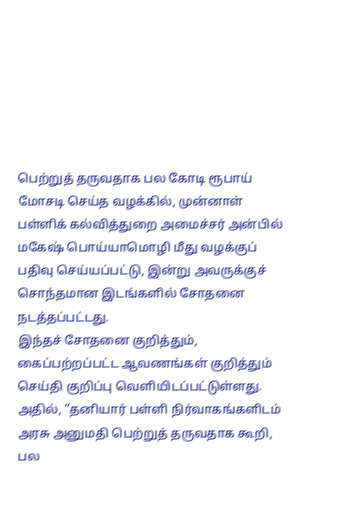பெற்றுத் தருவதாக பல கோடி ரூபாய் மோசடி செய்த வழக்கில், முன்னாள் பள்ளிக் கல்வித்துறை அமைச்சர் அன்பில் மகேஷ் பொய்யாமொழி மீது வழக்குப் பதிவு செய்யப்பட்டு, இன்று அவருக்குச் சொந்தமான இடங்களில் சோதனை நடத்தப்பட்டது.
இந்தச் சோதனை குறித்தும், கைப்பற்றப்பட்ட ஆவணங்கள் குறித்தும் செய்தி குறிப்பு வெளியிடப்பட்டுள்ளது. அதில், “தனியார் பள்ளி நிர்வாகங்களிடம் அரசு அனுமதி பெற்றுத் தருவதாக கூறி, பல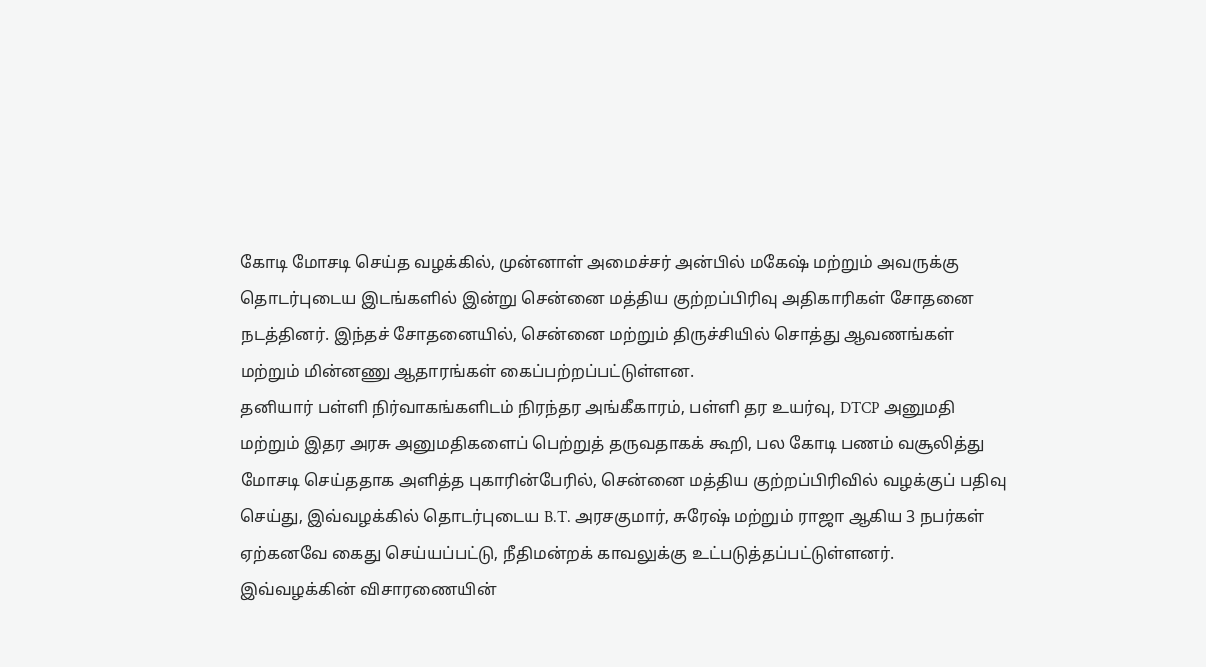கோடி மோசடி செய்த வழக்கில், முன்னாள் அமைச்சர் அன்பில் மகேஷ் மற்றும் அவருக்கு தொடர்புடைய இடங்களில் இன்று சென்னை மத்திய குற்றப்பிரிவு அதிகாரிகள் சோதனை நடத்தினர். இந்தச் சோதனையில், சென்னை மற்றும் திருச்சியில் சொத்து ஆவணங்கள் மற்றும் மின்னணு ஆதாரங்கள் கைப்பற்றப்பட்டுள்ளன.
தனியார் பள்ளி நிர்வாகங்களிடம் நிரந்தர அங்கீகாரம், பள்ளி தர உயர்வு, DTCP அனுமதி மற்றும் இதர அரசு அனுமதிகளைப் பெற்றுத் தருவதாகக் கூறி, பல கோடி பணம் வசூலித்து மோசடி செய்ததாக அளித்த புகாரின்பேரில், சென்னை மத்திய குற்றப்பிரிவில் வழக்குப் பதிவு செய்து, இவ்வழக்கில் தொடர்புடைய B.T. அரசகுமார், சுரேஷ் மற்றும் ராஜா ஆகிய 3 நபர்கள் ஏற்கனவே கைது செய்யப்பட்டு, நீதிமன்றக் காவலுக்கு உட்படுத்தப்பட்டுள்ளனர்.
இவ்வழக்கின் விசாரணையின்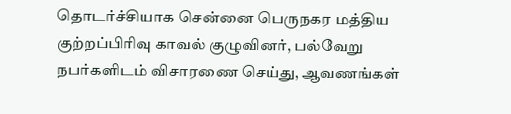தொடர்ச்சியாக சென்னை பெருநகர மத்திய குற்றப்பிரிவு காவல் குழுவினர், பல்வேறு நபர்களிடம் விசாரணை செய்து, ஆவணங்கள்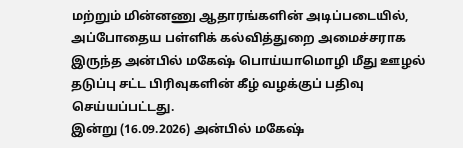மற்றும் மின்னணு ஆதாரங்களின் அடிப்படையில், அப்போதைய பள்ளிக் கல்வித்துறை அமைச்சராக இருந்த அன்பில் மகேஷ் பொய்யாமொழி மீது ஊழல் தடுப்பு சட்ட பிரிவுகளின் கீழ் வழக்குப் பதிவு செய்யப்பட்டது.
இன்று (16.09.2026) அன்பில் மகேஷ்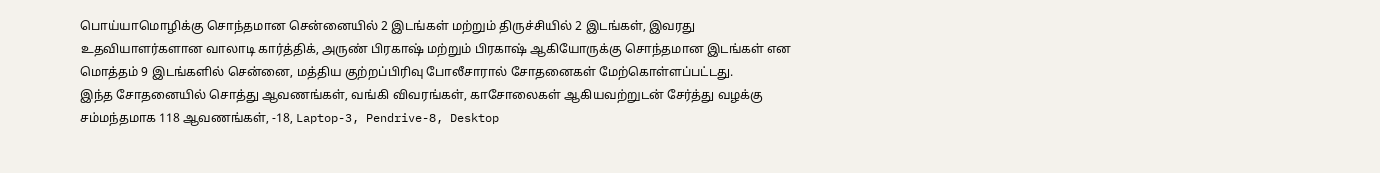பொய்யாமொழிக்கு சொந்தமான சென்னையில் 2 இடங்கள் மற்றும் திருச்சியில் 2 இடங்கள், இவரது உதவியாளர்களான வாலாடி கார்த்திக், அருண் பிரகாஷ் மற்றும் பிரகாஷ் ஆகியோருக்கு சொந்தமான இடங்கள் என மொத்தம் 9 இடங்களில் சென்னை, மத்திய குற்றப்பிரிவு போலீசாரால் சோதனைகள் மேற்கொள்ளப்பட்டது.
இந்த சோதனையில் சொத்து ஆவணங்கள், வங்கி விவரங்கள், காசோலைகள் ஆகியவற்றுடன் சேர்த்து வழக்கு சம்மந்தமாக 118 ஆவணங்கள், -18, Laptop-3, Pendrive-8, Desktop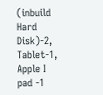(inbuild Hard Disk)-2, Tablet-1, Apple I pad -1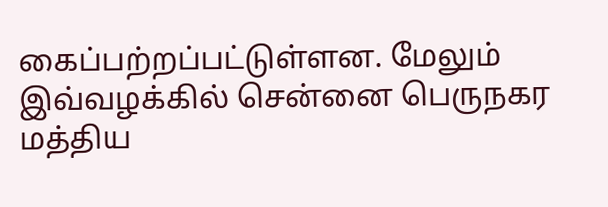கைப்பற்றப்பட்டுள்ளன. மேலும் இவ்வழக்கில் சென்னை பெருநகர மத்திய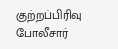குற்றப்பிரிவு போலீசார்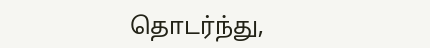தொடர்ந்து,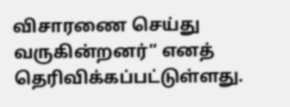விசாரணை செய்து வருகின்றனர்” எனத் தெரிவிக்கப்பட்டுள்ளது.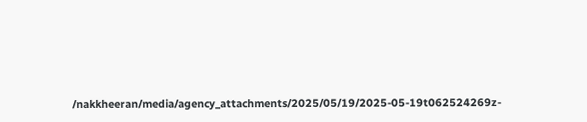/nakkheeran/media/agency_attachments/2025/05/19/2025-05-19t062524269z-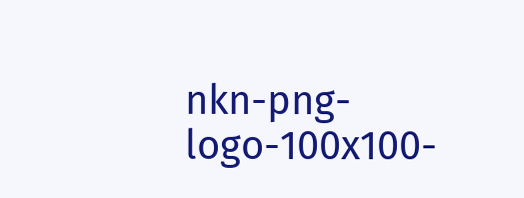nkn-png-logo-100x100-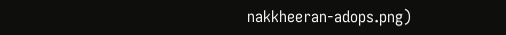nakkheeran-adops.png)